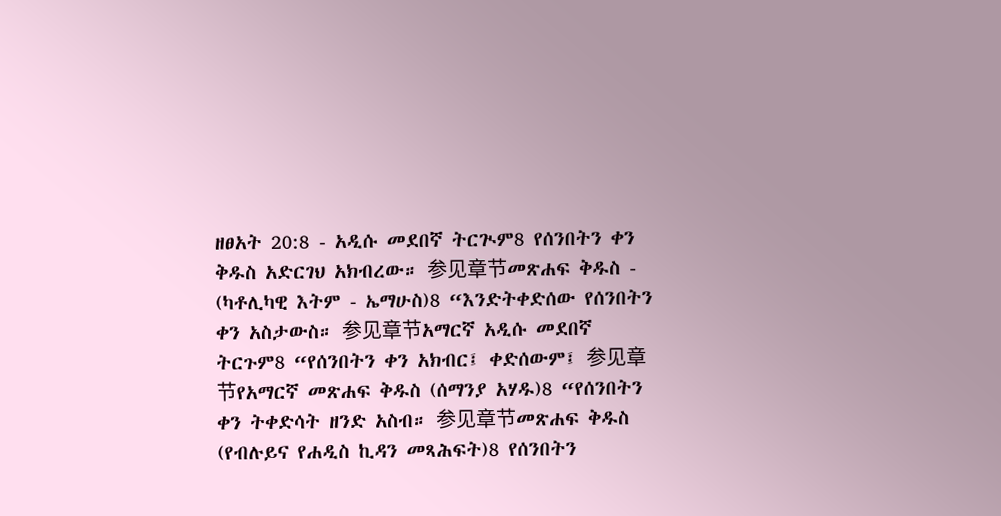ዘፀአት 20:8 - አዲሱ መደበኛ ትርጒም8 የሰንበትን ቀን ቅዱስ አድርገህ አክብረው። 参见章节መጽሐፍ ቅዱስ - (ካቶሊካዊ እትም - ኤማሁስ)8 “እንድትቀድሰው የሰንበትን ቀን አስታውስ። 参见章节አማርኛ አዲሱ መደበኛ ትርጉም8 “የሰንበትን ቀን አክብር፤ ቀድሰውም፤ 参见章节የአማርኛ መጽሐፍ ቅዱስ (ሰማንያ አሃዱ)8 “የሰንበትን ቀን ትቀድሳት ዘንድ አስብ። 参见章节መጽሐፍ ቅዱስ (የብሉይና የሐዲስ ኪዳን መጻሕፍት)8 የሰንበትን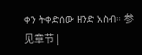ቀን ትቀድሰው ዘንድ አስብ። 参见章节 |